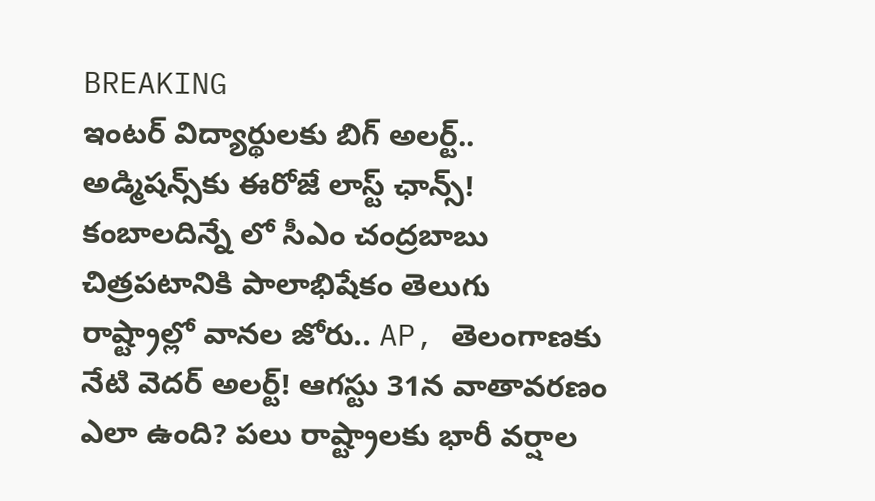BREAKING
ఇంటర్ విద్యార్థులకు బిగ్ అలర్ట్.. అడ్మిషన్స్‌కు ఈరోజే లాస్ట్ ఛాన్స్! కంబాలదిన్నే లో సీఎం చంద్రబాబు చిత్రపటానికి పాలాభిషేకం తెలుగు రాష్ట్రాల్లో వానల జోరు.. AP, తెలంగాణకు నేటి వెదర్ అలర్ట్! ఆగస్టు 31న వాతావరణం ఎలా ఉంది? పలు రాష్ట్రాలకు భారీ వర్షాల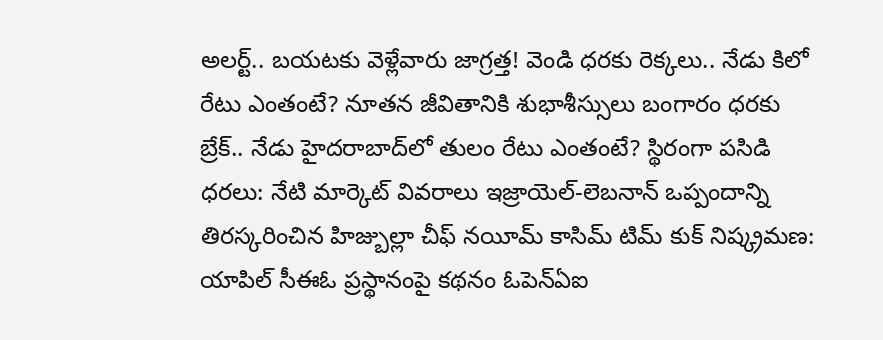అలర్ట్.. బయటకు వెళ్లేవారు జాగ్రత్త! వెండి ధరకు రెక్కలు.. నేడు కిలో రేటు ఎంతంటే? నూతన జీవితానికి శుభాశీస్సులు బంగారం ధరకు బ్రేక్.. నేడు హైదరాబాద్‌లో తులం రేటు ఎంతంటే? స్థిరంగా పసిడి ధరలు: నేటి మార్కెట్ వివరాలు ఇజ్రాయెల్-లెబనాన్ ఒప్పందాన్ని తిరస్కరించిన హిజ్బుల్లా చీఫ్ నయీమ్ కాసిమ్ టిమ్ కుక్ నిష్క్రమణ: యాపిల్ సీఈఓ ప్రస్థానంపై కథనం ఓపెన్ఏఐ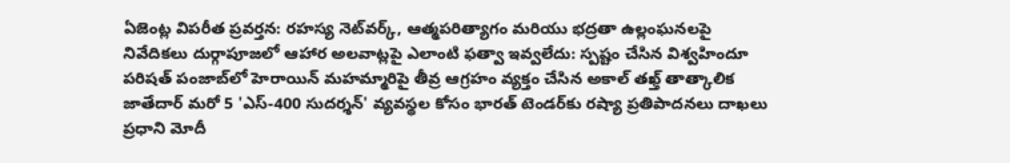ఏజెంట్ల విపరీత ప్రవర్తన: రహస్య నెట్‌వర్క్, ఆత్మపరిత్యాగం మరియు భద్రతా ఉల్లంఘనలపై నివేదికలు దుర్గాపూజలో ఆహార అలవాట్లపై ఎలాంటి ఫత్వా ఇవ్వలేదు: స్పష్టం చేసిన విశ్వహిందూ పరిషత్ పంజాబ్‌లో హెరాయిన్ మహమ్మారిపై తీవ్ర ఆగ్రహం వ్యక్తం చేసిన అకాల్ తఖ్త్ తాత్కాలిక జాతేదార్ మరో 5 'ఎస్-400 సుదర్శన్' వ్యవస్థల కోసం భారత్ టెండర్‌కు రష్యా ప్రతిపాదనలు దాఖలు ప్రధాని మోదీ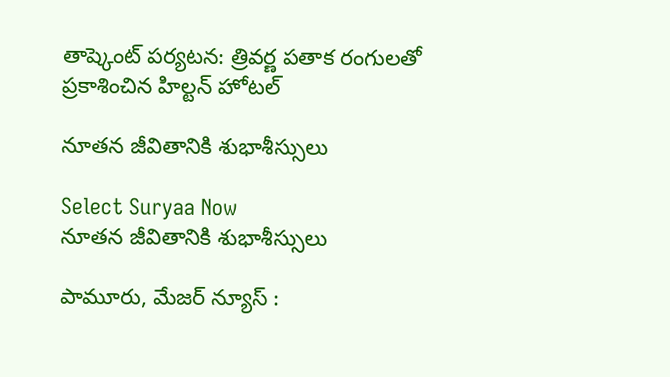తాష్కెంట్ పర్యటన: త్రివర్ణ పతాక రంగులతో ప్రకాశించిన హిల్టన్ హోటల్

నూతన జీవితానికి శుభాశీస్సులు

Select Suryaa Now
నూతన జీవితానికి శుభాశీస్సులు

పామూరు, మేజర్ న్యూస్ :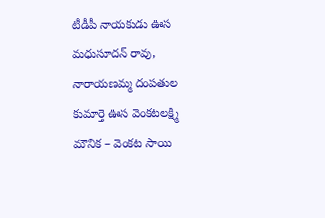టీడీపీ నాయకుడు ఊస మధుసూదన్ రావు, నారాయణమ్మ దంపతుల కుమార్తె ఊస వెంకటలక్ష్మి మౌనిక – వెంకట సాయి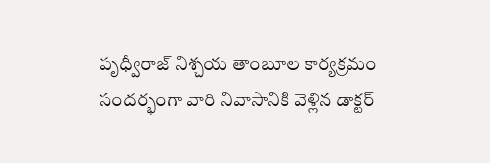పృధ్వీరాజ్ నిశ్చయ తాంబూల కార్యక్రమం సందర్భంగా వారి నివాసానికి వెళ్లిన డాక్టర్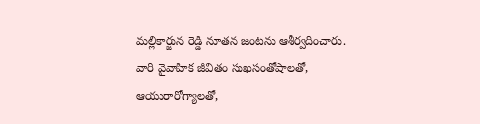మల్లికార్జున రెడ్డి నూతన జంటను ఆశీర్వదించారు.
వారి వైవాహిక జీవితం సుఖసంతోషాలతో, ఆయురారోగ్యాలతో,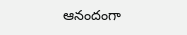ఆనందంగా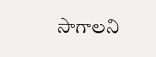సాగాలని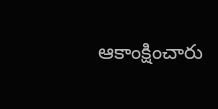ఆకాంక్షించారు